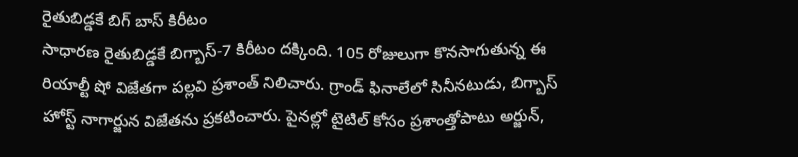రైతుబిడ్డకే బిగ్ బాస్ కిరీటం
సాధారణ రైతుబిడ్డకే బిగ్బాస్-7 కిరీటం దక్కింది. 105 రోజులుగా కొనసాగుతున్న ఈ రియాల్టీ షో విజేతగా పల్లవి ప్రశాంత్ నిలిచారు. గ్రాండ్ ఫినాలేలో సినీనటుడు, బిగ్బాస్ హోస్ట్ నాగార్జున విజేతను ప్రకటించారు. పైనల్లో టైటిల్ కోసం ప్రశాంత్తోపాటు అర్జున్,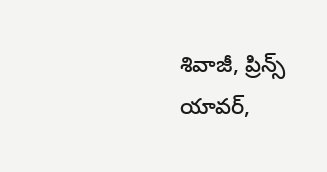శివాజీ, ప్రిన్స్ యావర్,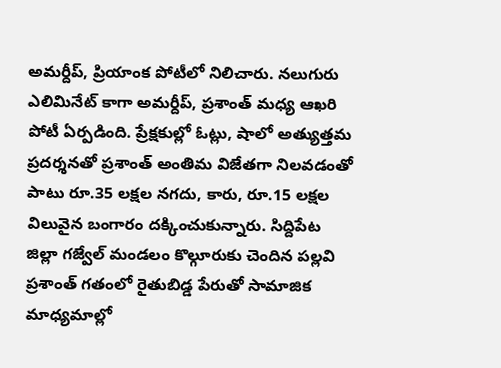అమర్దీప్, ప్రియాంక పోటీలో నిలిచారు. నలుగురు ఎలిమినేట్ కాగా అమర్దీప్, ప్రశాంత్ మధ్య ఆఖరి పోటీ ఏర్పడింది. ప్రేక్షకుల్లో ఓట్లు, షాలో అత్యుత్తమ ప్రదర్శనతో ప్రశాంత్ అంతిమ విజేతగా నిలవడంతో పాటు రూ.35 లక్షల నగదు, కారు, రూ.15 లక్షల విలువైన బంగారం దక్కించుకున్నారు. సిద్దిపేట జిల్లా గజ్వేల్ మండలం కొల్గూరుకు చెందిన పల్లవి ప్రశాంత్ గతంలో రైతుబిడ్డ పేరుతో సామాజిక మాధ్యమాల్లో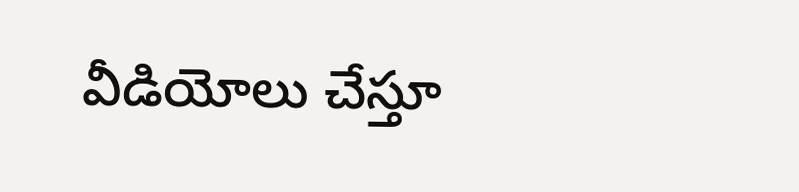వీడియోలు చేస్తూ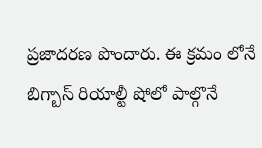ప్రజాదరణ పొందారు. ఈ క్రమం లోనే బిగ్బాస్ రియాల్టీ షోలో పాల్గొనే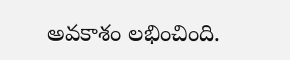అవకాశం లభించింది.